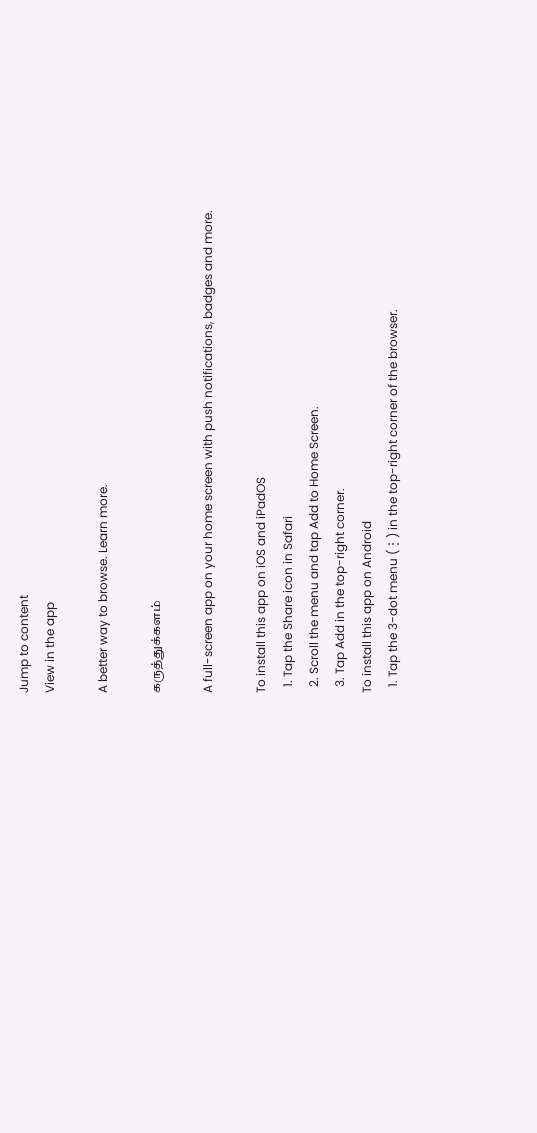Jump to content
View in the app

A better way to browse. Learn more.

கருத்துக்களம்

A full-screen app on your home screen with push notifications, badges and more.

To install this app on iOS and iPadOS
  1. Tap the Share icon in Safari
  2. Scroll the menu and tap Add to Home Screen.
  3. Tap Add in the top-right corner.
To install this app on Android
  1. Tap the 3-dot menu (⋮) in the top-right corner of the browser.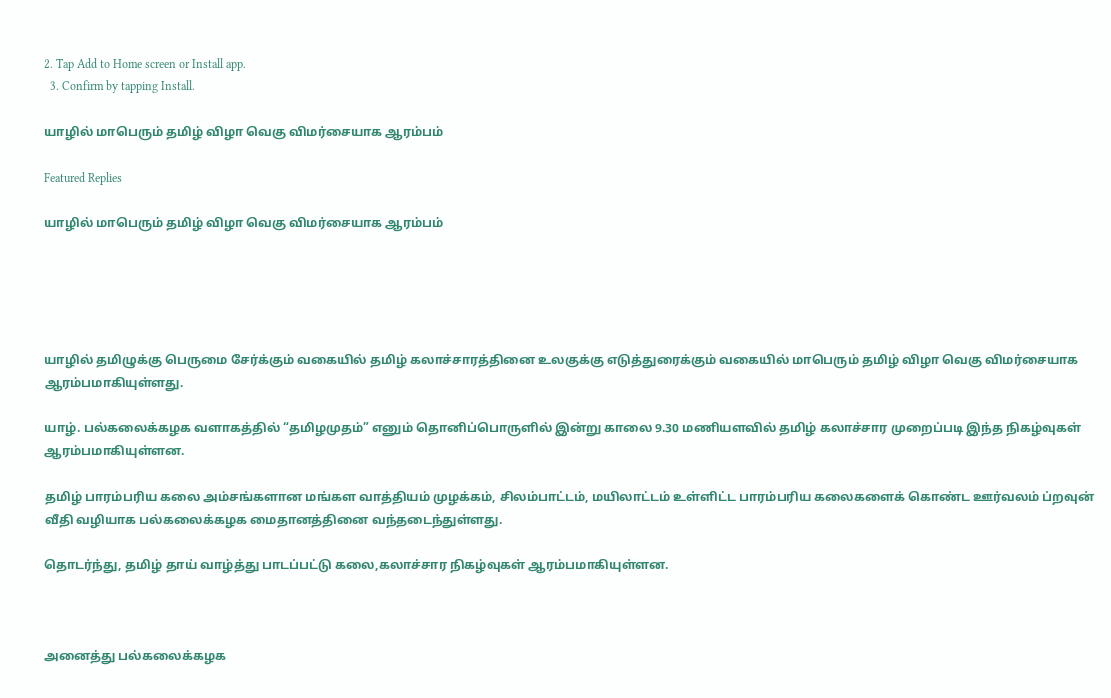2. Tap Add to Home screen or Install app.
  3. Confirm by tapping Install.

யாழில் மாபெரும் தமிழ் விழா வெகு விமர்சையாக ஆரம்பம்

Featured Replies

யாழில் மாபெரும் தமிழ் விழா வெகு விமர்சையாக ஆரம்பம்





யாழில் தமிழுக்கு பெருமை சேர்க்கும் வகையில் தமிழ் கலாச்சாரத்தினை உலகுக்கு எடுத்துரைக்கும் வகையில் மாபெரும் தமிழ் விழா வெகு விமர்சையாக ஆரம்பமாகியுள்ளது.

யாழ். பல்கலைக்கழக வளாகத்தில் “தமிழமுதம்” எனும் தொனிப்பொருளில் இன்று காலை 9.30 மணியளவில் தமிழ் கலாச்சார முறைப்படி இந்த நிகழ்வுகள் ஆரம்பமாகியுள்ளன.

தமிழ் பாரம்பரிய கலை அம்சங்களான மங்கள வாத்தியம் முழக்கம், சிலம்பாட்டம், மயிலாட்டம் உள்ளிட்ட பாரம்பரிய கலைகளைக் கொண்ட ஊர்வலம் ப்றவுன் வீதி வழியாக பல்கலைக்கழக மைதானத்தினை வந்தடைந்துள்ளது.

தொடர்ந்து, தமிழ் தாய் வாழ்த்து பாடப்பட்டு கலை,கலாச்சார நிகழ்வுகள் ஆரம்பமாகியுள்ளன.



அனைத்து பல்கலைக்கழக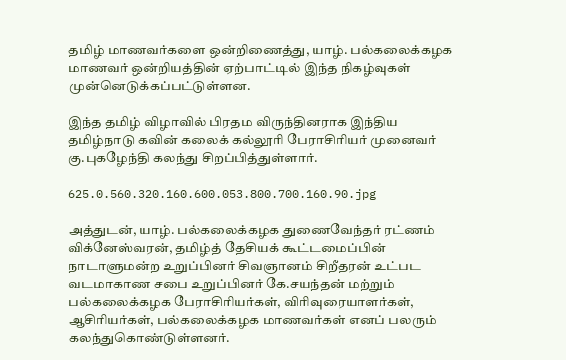தமிழ் மாணவர்களை ஒன்றிணைத்து, யாழ். பல்கலைக்கழக மாணவர் ஒன்றியத்தின் ஏற்பாட்டில் இந்த நிகழ்வுகள் முன்னெடுக்கப்பட்டுள்ளன.

இந்த தமிழ் விழாவில் பிரதம விருந்தினராக இந்திய தமிழ்நாடு கவின் கலைக் கல்லூரி பேராசிரியர் முனைவர் கு.புகழேந்தி கலந்து சிறப்பித்துள்ளார்.

625.0.560.320.160.600.053.800.700.160.90.jpg

அத்துடன், யாழ். பல்கலைக்கழக துணைவேந்தர் ரட்ணம் விக்னேஸ்வரன், தமிழ்த் தேசியக் கூட்டமைப்பின் நாடாளுமன்ற உறுப்பினர் சிவஞானம் சிறீதரன் உட்பட வடமாகாண சபை உறுப்பினர் கே.சயந்தன் மற்றும் பல்கலைக்கழக பேராசிரியர்கள், விரிவுரையாளர்கள், ஆசிரியர்கள், பல்கலைக்கழக மாணவர்கள் எனப் பலரும் கலந்துகொண்டுள்ளனர்.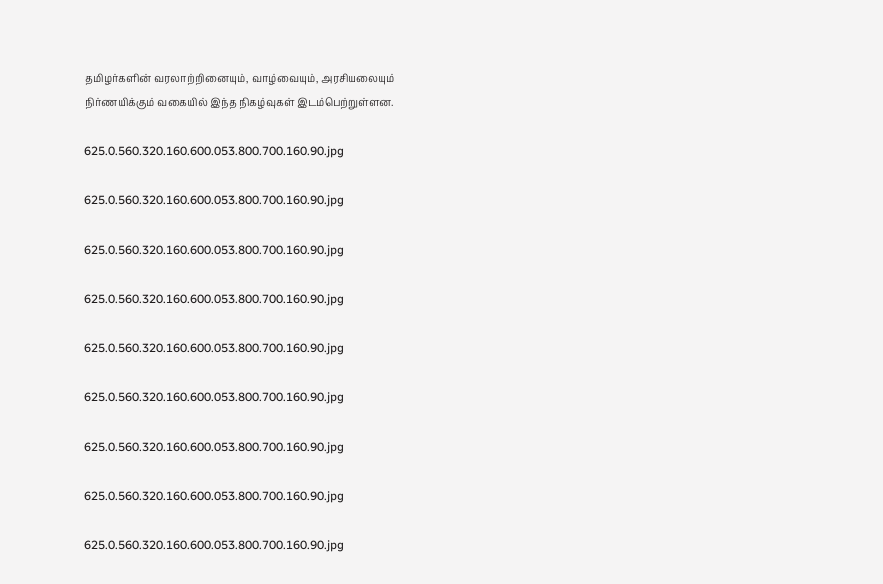தமிழர்களின் வரலாற்றினையும், வாழ்வையும், அரசியலையும் நிர்ணயிக்கும் வகையில் இந்த நிகழ்வுகள் இடம்பெற்றுள்ளன.

625.0.560.320.160.600.053.800.700.160.90.jpg

625.0.560.320.160.600.053.800.700.160.90.jpg

625.0.560.320.160.600.053.800.700.160.90.jpg

625.0.560.320.160.600.053.800.700.160.90.jpg

625.0.560.320.160.600.053.800.700.160.90.jpg

625.0.560.320.160.600.053.800.700.160.90.jpg

625.0.560.320.160.600.053.800.700.160.90.jpg

625.0.560.320.160.600.053.800.700.160.90.jpg

625.0.560.320.160.600.053.800.700.160.90.jpg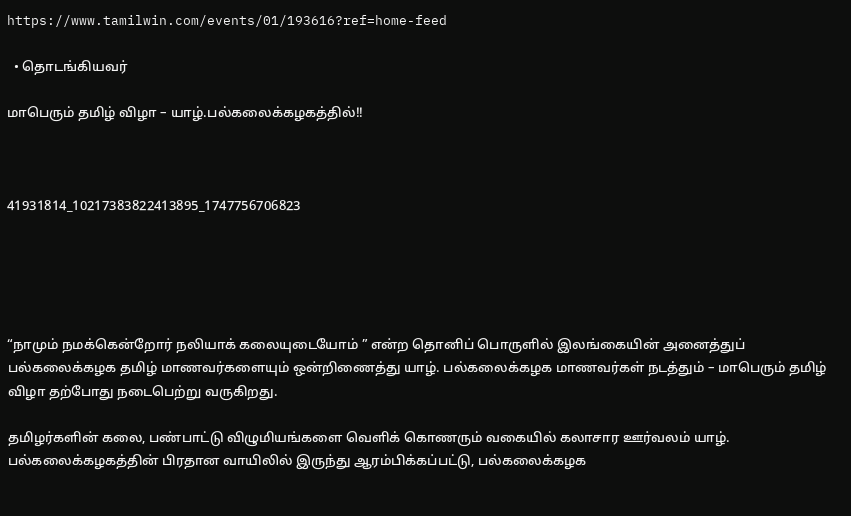https://www.tamilwin.com/events/01/193616?ref=home-feed

  • தொடங்கியவர்

மாபெரும் தமிழ் விழா – யாழ்.பல்கலைக்கழகத்தில்!!



41931814_10217383822413895_1747756706823





“நாமும் நமக்கென்றோர் நலியாக் கலையுடையோம் ” என்ற தொனிப் பொருளில் இலங்கையின் அனைத்துப் பல்கலைக்கழக தமிழ் மாணவர்களையும் ஒன்றிணைத்து யாழ். பல்கலைக்கழக மாணவர்கள் நடத்தும் – மாபெரும் தமிழ் விழா தற்போது நடைபெற்று வருகிறது.

தமிழர்களின் கலை, பண்பாட்டு விழுமியங்களை வெளிக் கொணரும் வகையில் கலாசார ஊர்வலம் யாழ். பல்கலைக்கழகத்தின் பிரதான வாயிலில் இருந்து ஆரம்பிக்கப்பட்டு, பல்கலைக்கழக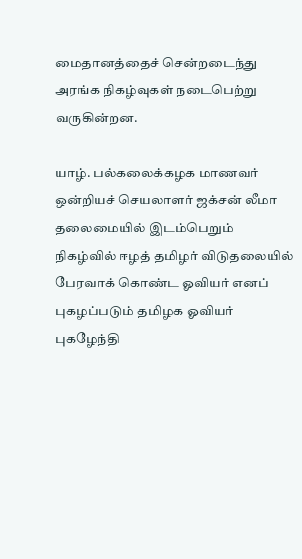மைதானத்தைச் சென்றடைந்து அரங்க நிகழ்வுகள் நடைபெற்று வருகின்றன.

யாழ். பல்கலைக்கழக மாணவர் ஒன்றியச் செயலாளர் ஜக்சன் லீமா தலைமையில் இடம்பெறும் நிகழ்வில் ஈழத் தமிழர் விடுதலையில் பேரவாக் கொண்ட ஓவியர் எனப் புகழப்படும் தமிழக ஓவியர் புகழேந்தி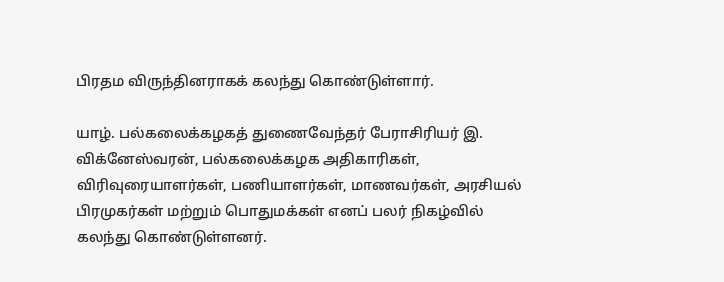பிரதம விருந்தினராகக் கலந்து கொண்டுள்ளார்.

யாழ். பல்கலைக்கழகத் துணைவேந்தர் பேராசிரியர் இ. விக்னேஸ்வரன், பல்கலைக்கழக அதிகாரிகள், விரிவுரையாளர்கள், பணியாளர்கள், மாணவர்கள், அரசியல் பிரமுகர்கள் மற்றும் பொதுமக்கள் எனப் பலர் நிகழ்வில் கலந்து கொண்டுள்ளனர்.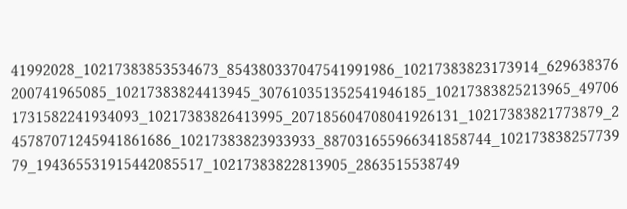41992028_10217383853534673_854380337047541991986_10217383823173914_629638376200741965085_10217383824413945_307610351352541946185_10217383825213965_497061731582241934093_10217383826413995_207185604708041926131_10217383821773879_245787071245941861686_10217383823933933_887031655966341858744_10217383825773979_194365531915442085517_10217383822813905_2863515538749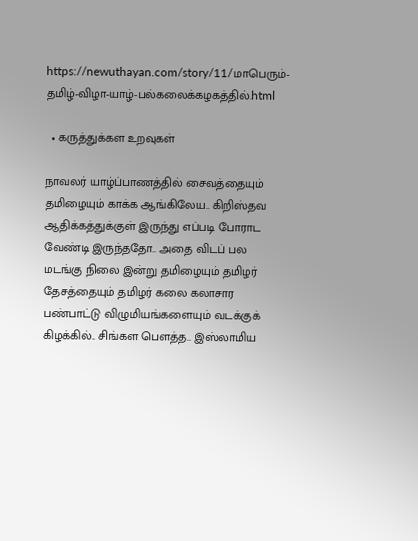https://newuthayan.com/story/11/மாபெரும்-தமிழ்-விழா-யாழ்-பல்கலைக்கழகத்தில்.html

  • கருத்துக்கள உறவுகள்

நாவலர் யாழ்ப்பாணத்தில் சைவத்தையும் தமிழையும் காக்க ஆங்கிலேய.. கிறிஸ்தவ ஆதிக்கத்துக்குள் இருந்து எப்படி போராட வேண்டி இருந்ததோ.. அதை விடப் பல மடங்கு நிலை இன்று தமிழையும் தமிழர் தேசத்தையும் தமிழர் கலை கலாசார பண்பாட்டு விழுமியங்களையும் வடக்குக் கிழக்கில்.. சிங்கள பெளத்த.. இஸ்லாமிய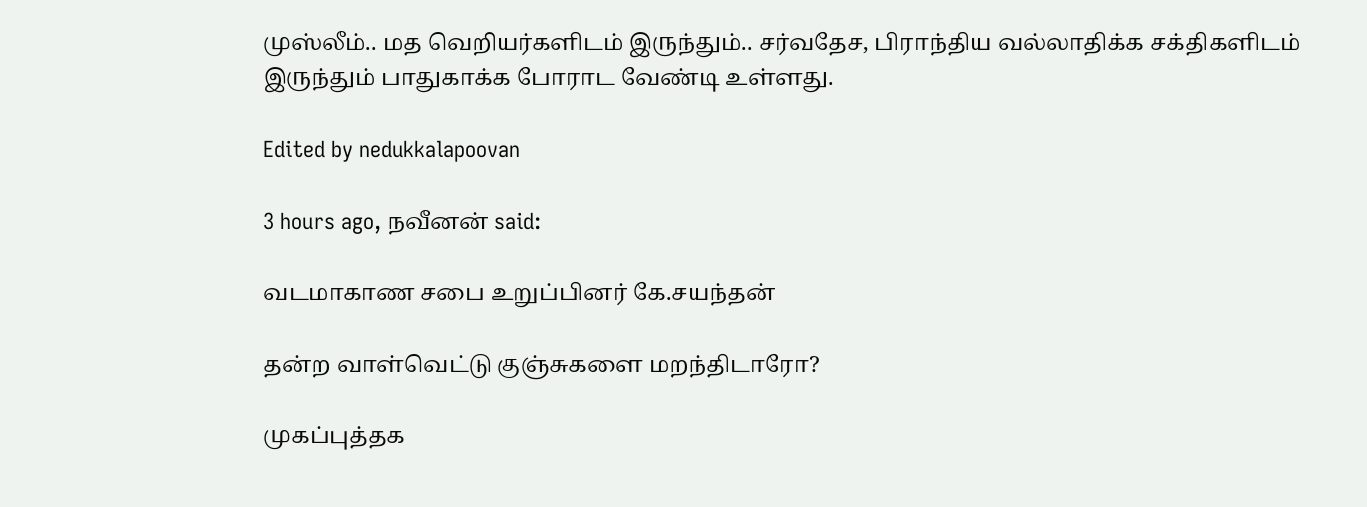முஸ்லீம்.. மத வெறியர்களிடம் இருந்தும்.. சர்வதேச, பிராந்திய வல்லாதிக்க சக்திகளிடம் இருந்தும் பாதுகாக்க போராட வேண்டி உள்ளது.

Edited by nedukkalapoovan

3 hours ago, நவீனன் said:

வடமாகாண சபை உறுப்பினர் கே.சயந்தன்

தன்ற வாள்வெட்டு குஞ்சுகளை மறந்திடாரோ?

முகப்புத்தக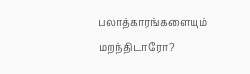பலாத்காரங்களையும் மறந்திடாரோ?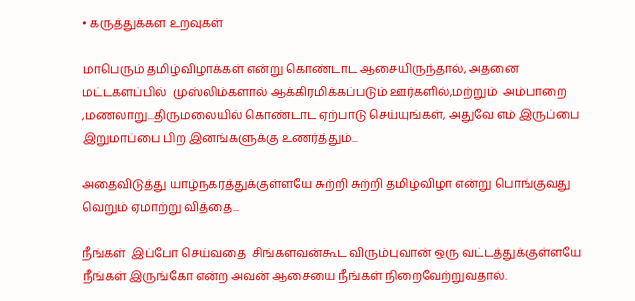• கருத்துக்கள உறவுகள்

மாபெரும் தமிழ்விழாக்கள் என்று கொண்டாட ஆசையிருந்தால், அதனை மட்டகளப்பில்  முஸ்லிம்களால் ஆக்கிரமிக்கப்படும் ஊர்களில்,மற்றும்  அம்பாறை ,மணலாறு...திருமலையில் கொண்டாட ஏற்பாடு செய்யுங்கள், அதுவே எம் இருப்பை இறுமாப்பை பிற இனங்களுக்கு உணர்த்தும்...

அதைவிடுத்து யாழ்நகரத்துக்குள்ளயே சுற்றி சுற்றி தமிழ்விழா என்று பொங்குவது வெறும் ஏமாற்று வித்தை...

நீங்கள்  இப்போ செய்வதை  சிங்களவன்கூட விரும்புவான் ஒரு வட்டத்துக்குள்ளயே நீங்கள் இருங்கோ என்ற அவன் ஆசையை நீங்கள் நிறைவேற்றுவதால்.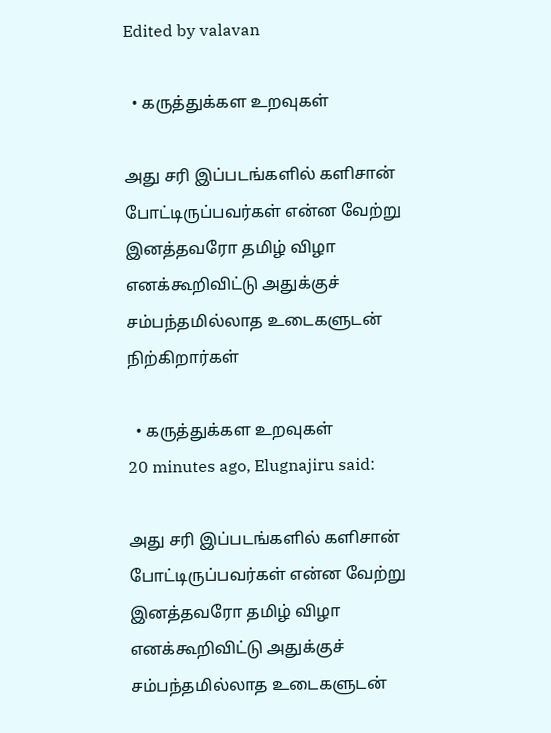Edited by valavan

  • கருத்துக்கள உறவுகள்

அது சரி இப்படங்களில் களிசான் போட்டிருப்பவர்கள் என்ன வேற்று இனத்தவரோ தமிழ் விழா எனக்கூறிவிட்டு அதுக்குச் சம்பந்தமில்லாத உடைகளுடன் நிற்கிறார்கள்

  • கருத்துக்கள உறவுகள்
20 minutes ago, Elugnajiru said:

அது சரி இப்படங்களில் களிசான் போட்டிருப்பவர்கள் என்ன வேற்று இனத்தவரோ தமிழ் விழா எனக்கூறிவிட்டு அதுக்குச் சம்பந்தமில்லாத உடைகளுடன்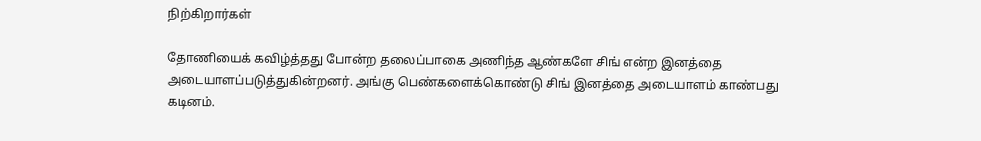நிற்கிறார்கள்

தோணியைக் கவிழ்த்தது போன்ற தலைப்பாகை அணிந்த ஆண்களே சிங் என்ற இனத்தை அடையாளப்படுத்துகின்றனர். அங்கு பெண்களைக்கொண்டு சிங் இனத்தை அடையாளம் காண்பது கடினம்.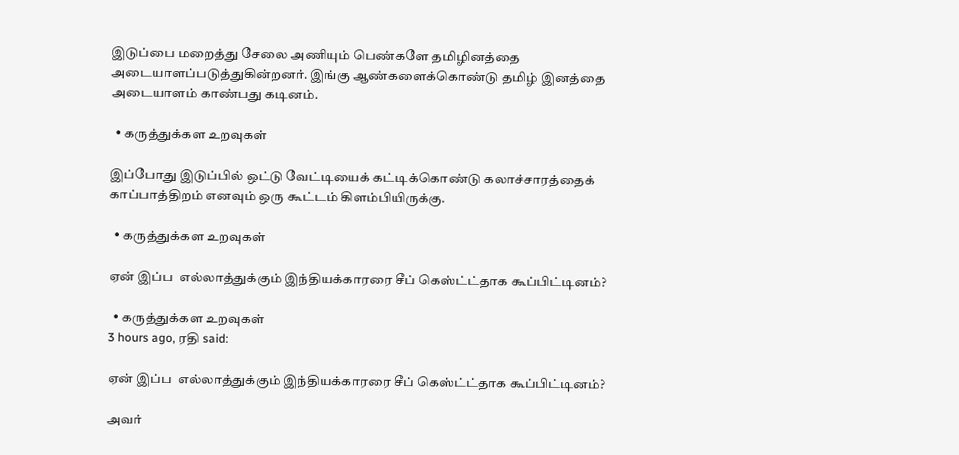இடுப்பை மறைத்து சேலை அணியும் பெண்களே தமிழினத்தை அடையாளப்படுத்துகின்றனர். இங்கு ஆண்களைக்கொண்டு தமிழ் இனத்தை அடையாளம் காண்பது கடினம்.

  • கருத்துக்கள உறவுகள்

இப்போது இடுப்பில் ஒட்டு வேட்டியைக் கட்டிக்கொண்டு கலாச்சாரத்தைக் காப்பாத்திறம் எனவும் ஒரு கூட்டம் கிளம்பியிருக்கு.

  • கருத்துக்கள உறவுகள்

ஏன் இப்ப  எல்லாத்துக்கும் இந்தியக்காரரை சீப் கெஸ்ட்ட்தாக கூப்பிட்டினம்?

  • கருத்துக்கள உறவுகள்
3 hours ago, ரதி said:

ஏன் இப்ப  எல்லாத்துக்கும் இந்தியக்காரரை சீப் கெஸ்ட்ட்தாக கூப்பிட்டினம்?

அவர்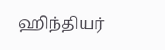ஹிந்தியர்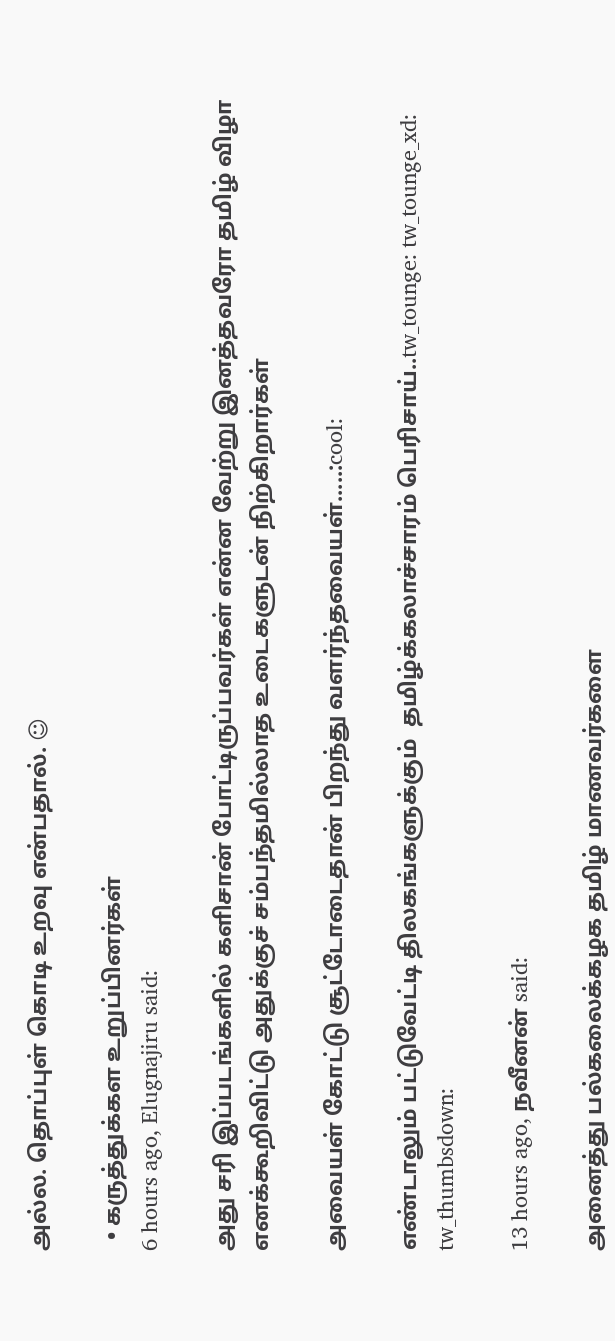அல்ல. தொப்புள் கொடி உறவு என்பதால். ☺

  • கருத்துக்கள உறுப்பினர்கள்
6 hours ago, Elugnajiru said:

அது சரி இப்படங்களில் களிசான் போட்டிருப்பவர்கள் என்ன வேற்று இனத்தவரோ தமிழ் விழா எனக்கூறிவிட்டு அதுக்குச் சம்பந்தமில்லாத உடைகளுடன் நிற்கிறார்கள்

அவையள் கோட்டு சூட்டோடைதான் பிறந்து வளர்ந்தவையள்.....:cool:

எண்டாலும் பட்டுவேட்டி திலகங்களுக்கும்  தமிழ்க்கலாச்சாரம் பெரிசாய்..tw_tounge: tw_tounge_xd: tw_thumbsdown:

13 hours ago, நவீனன் said:

அனைத்து பல்கலைக்கழக தமிழ் மாணவர்களை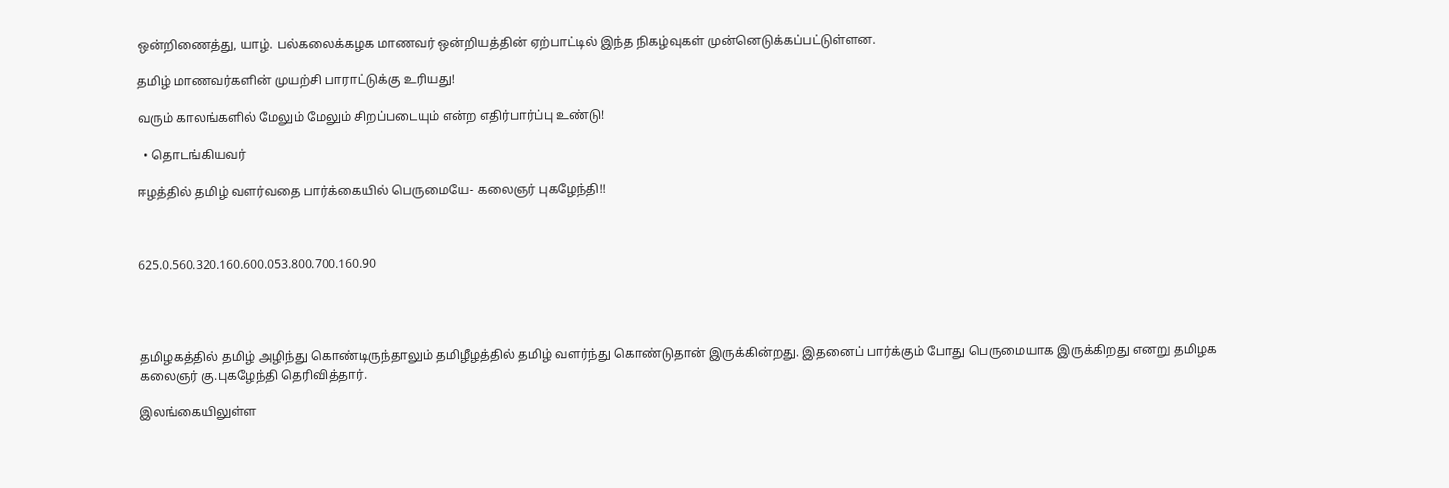ஒன்றிணைத்து, யாழ். பல்கலைக்கழக மாணவர் ஒன்றியத்தின் ஏற்பாட்டில் இந்த நிகழ்வுகள் முன்னெடுக்கப்பட்டுள்ளன.

தமிழ் மாணவர்களின் முயற்சி பாராட்டுக்கு உரியது!

வரும் காலங்களில் மேலும் மேலும் சிறப்படையும் என்ற எதிர்பார்ப்பு உண்டு!

  • தொடங்கியவர்

ஈழத்தில் தமிழ் வளர்வதை பார்க்கையில் பெருமையே- கலைஞர் புகழேந்தி!!



625.0.560.320.160.600.053.800.700.160.90




தமிழகத்தில் தமிழ் அழிந்து கொண்டிருந்தாலும் தமிழீழத்தில் தமிழ் வளர்ந்து கொண்டுதான் இருக்கின்றது. இதனைப் பார்க்கும் போது பெருமையாக இருக்கிறது எனறு தமிழக கலைஞர் கு.புகழேந்தி தெரிவித்தார்.

இலங்கையிலுள்ள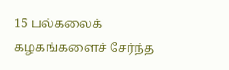15 பல்கலைக் கழகங்களைச் சேர்ந்த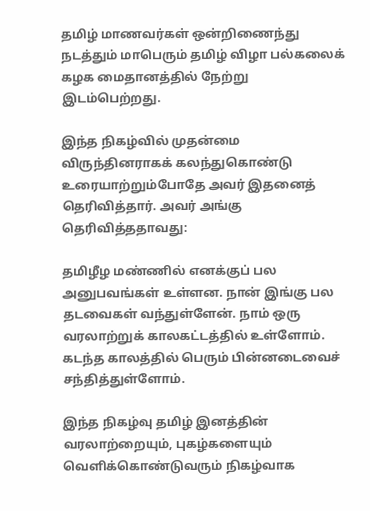தமிழ் மாணவர்கள் ஒன்றிணைந்து நடத்தும் மாபெரும் தமிழ் விழா பல்கலைக் கழக மைதானத்தில் நேற்று இடம்பெற்றது.

இந்த நிகழ்வில் முதன்மை விருந்தினராகக் கலந்துகொண்டு உரையாற்றும்போதே அவர் இதனைத் தெரிவித்தார். அவர் அங்கு தெரிவித்ததாவது:

தமிழீழ மண்ணில் எனக்குப் பல அனுபவங்கள் உள்ளன. நான் இங்கு பல தடவைகள் வந்துள்ளேன். நாம் ஒரு வரலாற்றுக் காலகட்டத்தில் உள்ளோம். கடந்த காலத்தில் பெரும் பின்னடைவைச் சந்தித்துள்ளோம்.

இந்த நிகழ்வு தமிழ் இனத்தின் வரலாற்றையும், புகழ்களையும் வெளிக்கொண்டுவரும் நிகழ்வாக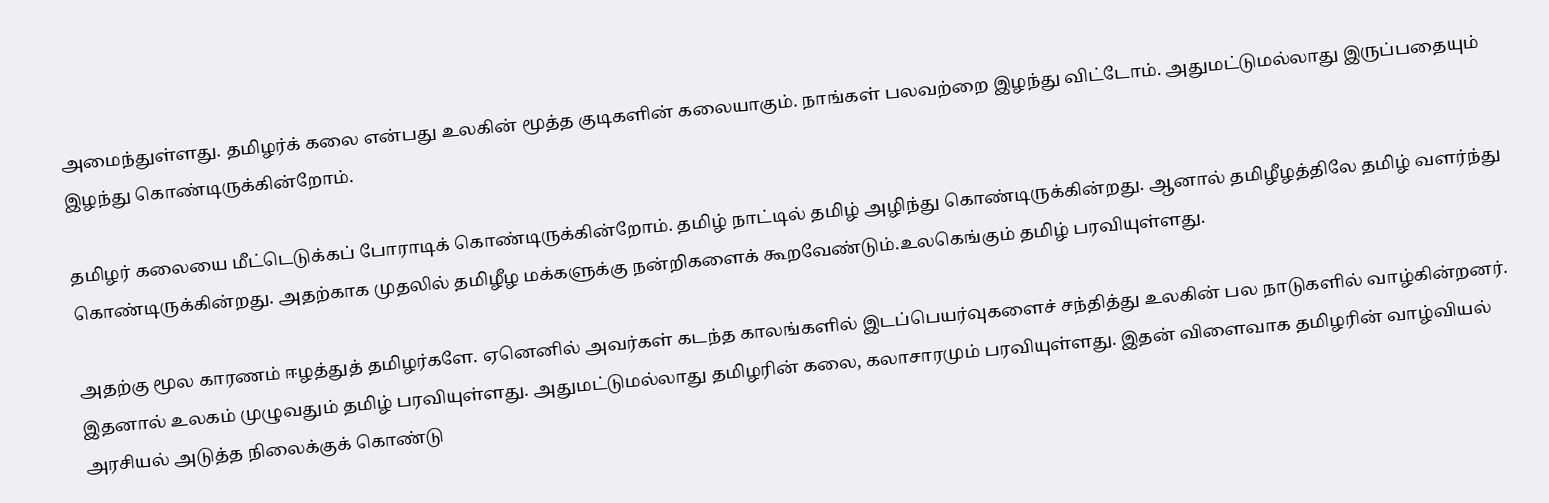அமைந்துள்ளது. தமிழர்க் கலை என்பது உலகின் மூத்த குடிகளின் கலையாகும். நாங்கள் பலவற்றை இழந்து விட்டோம். அதுமட்டுமல்லாது இருப்பதையும் இழந்து கொண்டிருக்கின்றோம்.

தமிழர் கலையை மீட்டெடுக்கப் போராடிக் கொண்டிருக்கின்றோம். தமிழ் நாட்டில் தமிழ் அழிந்து கொண்டிருக்கின்றது. ஆனால் தமிழீழத்திலே தமிழ் வளர்ந்து கொண்டிருக்கின்றது. அதற்காக முதலில் தமிழீழ மக்களுக்கு நன்றிகளைக் கூறவேண்டும்.உலகெங்கும் தமிழ் பரவியுள்ளது.

அதற்கு மூல காரணம் ஈழத்துத் தமிழர்களே. ஏனெனில் அவர்கள் கடந்த காலங்களில் இடப்பெயர்வுகளைச் சந்தித்து உலகின் பல நாடுகளில் வாழ்கின்றனர். இதனால் உலகம் முழுவதும் தமிழ் பரவியுள்ளது. அதுமட்டுமல்லாது தமிழரின் கலை, கலாசாரமும் பரவியுள்ளது. இதன் விளைவாக தமிழரின் வாழ்வியல் அரசியல் அடுத்த நிலைக்குக் கொண்டு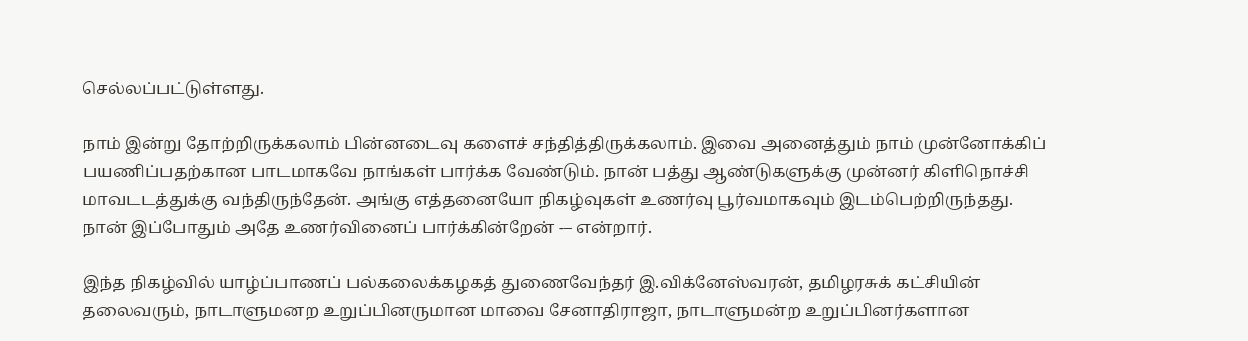செல்லப்பட்டுள்ளது.

நாம் இன்று தோற்றிருக்கலாம் பின்னடைவு களைச் சந்தித்திருக்கலாம். இவை அனைத்தும் நாம் முன்னோக்கிப் பயணிப்பதற்கான பாடமாகவே நாங்கள் பார்க்க வேண்டும். நான் பத்து ஆண்டுகளுக்கு முன்னர் கிளிநொச்சி மாவடடத்துக்கு வந்திருந்தேன். அங்கு எத்தனையோ நிகழ்வுகள் உணர்வு பூர்வமாகவும் இடம்பெற்றிருந்தது. நான் இப்போதும் அதே உணர்வினைப் பார்க்கின்றேன் -– என்றார்.

இந்த நிகழ்வில் யாழ்ப்பாணப் பல்கலைக்கழகத் துணைவேந்தர் இ.விக்னேஸ்வரன், தமிழரசுக் கட்சியின் தலைவரும், நாடாளுமனற உறுப்பினருமான மாவை சேனாதிராஜா, நாடாளுமன்ற உறுப்பினர்களான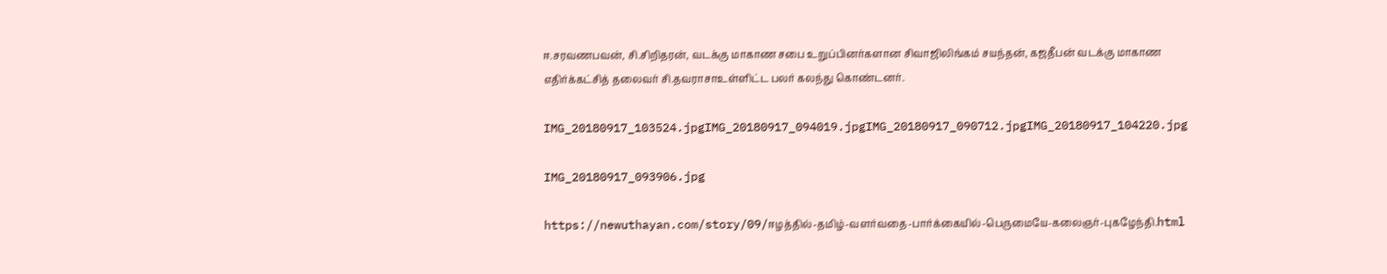ஈ.சரவணபவன், சி.சிறிதரன், வடக்கு மாகாண சபை உறுப்பினர்களான சிவாஜிலிங்கம் சயந்தன், கஜதீபன் வடக்கு மாகாண எதிர்க்கட்சித் தலைவர் சி.தவராசாஉள்ளிட்ட பலர் கலந்து கொண்டனர்.

IMG_20180917_103524.jpgIMG_20180917_094019.jpgIMG_20180917_090712.jpgIMG_20180917_104220.jpg

IMG_20180917_093906.jpg

https://newuthayan.com/story/09/ஈழத்தில்-தமிழ்-வளர்வதை-பார்க்கையில்-பெருமையே-கலைஞர்-புகழேந்தி.html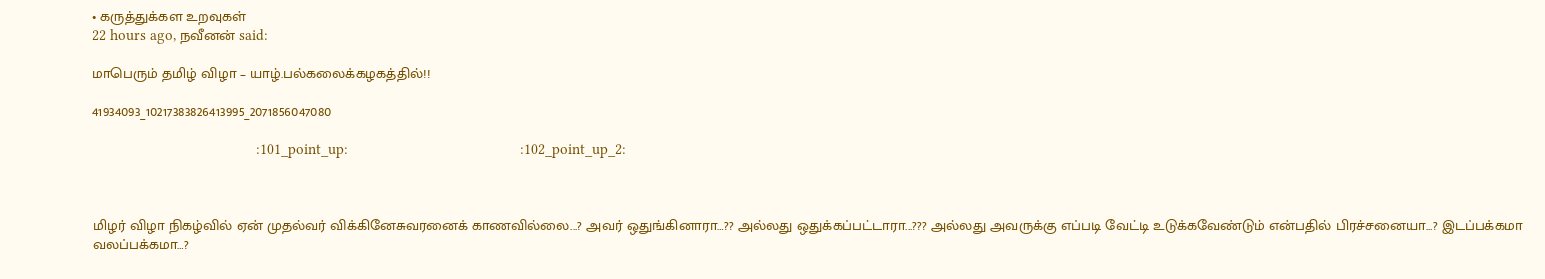• கருத்துக்கள உறவுகள்
22 hours ago, நவீனன் said:

மாபெரும் தமிழ் விழா – யாழ்.பல்கலைக்கழகத்தில்!!

41934093_10217383826413995_2071856047080

                                         :101_point_up:                                           :102_point_up_2:



மிழர் விழா நிகழ்வில் ஏன் முதல்வர் விக்கினேசுவரனைக் காணவில்லை...? அவர் ஒதுங்கினாரா…?? அல்லது ஒதுக்கப்பட்டாரா...??? அல்லது அவருக்கு எப்படி வேட்டி உடுக்கவேண்டும் என்பதில் பிரச்சனையா...? இடப்பக்கமா வலப்பக்கமா…?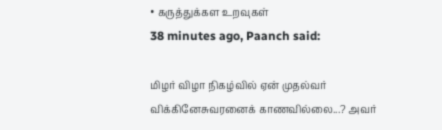• கருத்துக்கள உறவுகள்
38 minutes ago, Paanch said:

மிழர் விழா நிகழ்வில் ஏன் முதல்வர் விக்கினேசுவரனைக் காணவில்லை...? அவர்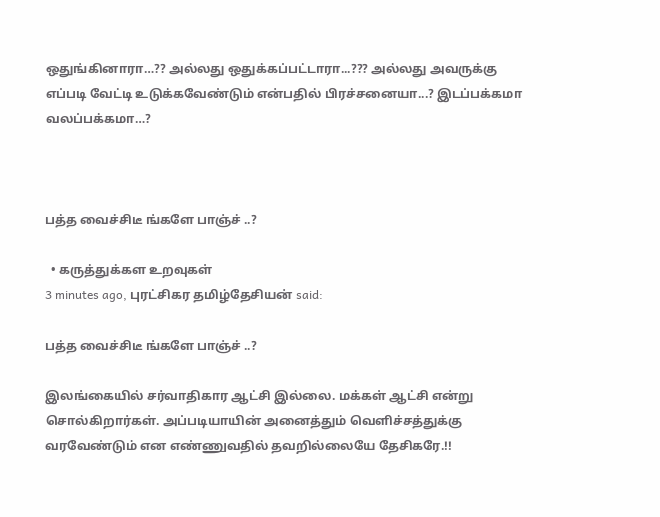ஒதுங்கினாரா…?? அல்லது ஒதுக்கப்பட்டாரா...??? அல்லது அவருக்கு எப்படி வேட்டி உடுக்கவேண்டும் என்பதில் பிரச்சனையா...? இடப்பக்கமா வலப்பக்கமா…?



பத்த வைச்சிடீ ங்களே பாஞ்ச் ..?

  • கருத்துக்கள உறவுகள்
3 minutes ago, புரட்சிகர தமிழ்தேசியன் said:

பத்த வைச்சிடீ ங்களே பாஞ்ச் ..?

இலங்கையில் சர்வாதிகார ஆட்சி இல்லை. மக்கள் ஆட்சி என்று சொல்கிறார்கள். அப்படியாயின் அனைத்தும் வெளிச்சத்துக்கு வரவேண்டும் என எண்ணுவதில் தவறில்லையே தேசிகரே.!!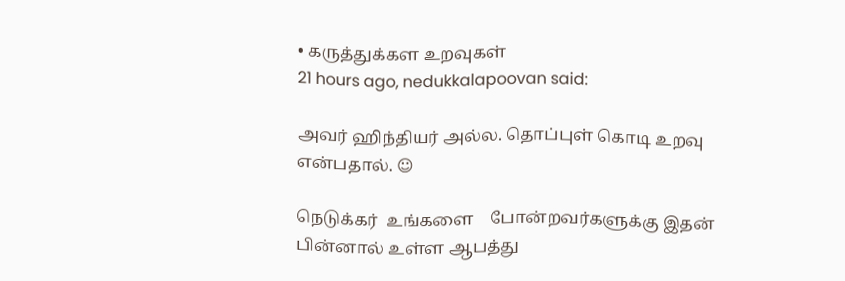• கருத்துக்கள உறவுகள்
21 hours ago, nedukkalapoovan said:

அவர் ஹிந்தியர் அல்ல. தொப்புள் கொடி உறவு என்பதால். ☺

நெடுக்கர்  உங்களை    போன்றவர்களுக்கு இதன் பின்னால் உள்ள ஆபத்து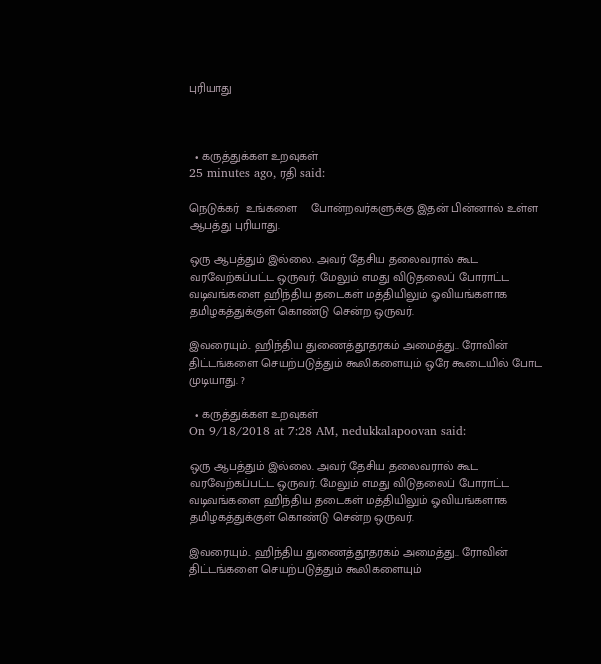புரியாது



  • கருத்துக்கள உறவுகள்
25 minutes ago, ரதி said:

நெடுக்கர்  உங்களை    போன்றவர்களுக்கு இதன் பின்னால் உள்ள ஆபத்து புரியாது.

ஒரு ஆபத்தும் இல்லை. அவர் தேசிய தலைவரால் கூட வரவேற்கப்பட்ட ஒருவர். மேலும் எமது விடுதலைப் போராட்ட வடிவங்களை ஹிந்திய தடைகள் மத்தியிலும் ஓவியங்களாக தமிழகத்துக்குள் கொண்டு சென்ற ஒருவர்.

இவரையும்.. ஹிந்திய துணைத்தூதரகம் அமைத்து.. ரோவின் திட்டங்களை செயற்படுத்தும் கூலிகளையும் ஒரே கூடையில் போட முடியாது. ?

  • கருத்துக்கள உறவுகள்
On 9/18/2018 at 7:28 AM, nedukkalapoovan said:

ஒரு ஆபத்தும் இல்லை. அவர் தேசிய தலைவரால் கூட வரவேற்கப்பட்ட ஒருவர். மேலும் எமது விடுதலைப் போராட்ட வடிவங்களை ஹிந்திய தடைகள் மத்தியிலும் ஓவியங்களாக தமிழகத்துக்குள் கொண்டு சென்ற ஒருவர்.

இவரையும்.. ஹிந்திய துணைத்தூதரகம் அமைத்து.. ரோவின் திட்டங்களை செயற்படுத்தும் கூலிகளையும்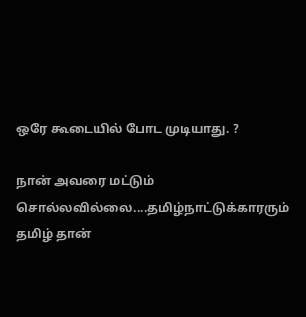ஒரே கூடையில் போட முடியாது. ?

நான் அவரை மட்டும் சொல்லவில்லை....தமிழ்நாட்டுக்காரரும் தமிழ் தான்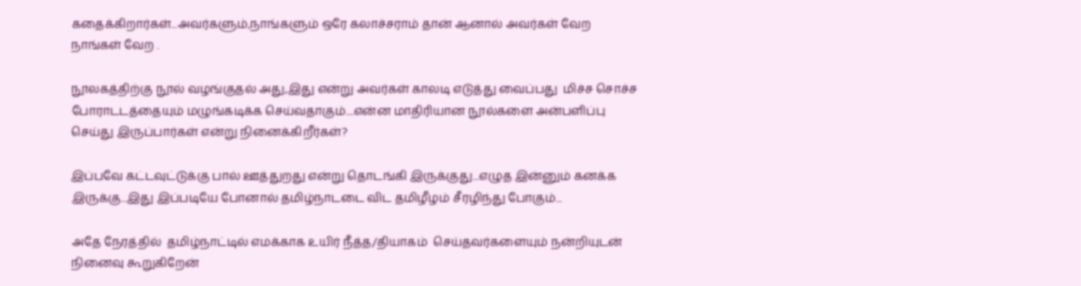கதைக்கிறார்கள்...அவர்களும்,நாங்களும் ஒரே கலாச்சராம் தான் ஆனால் அவர்கள் வேற நாங்கள் வேற .

நூலகத்திற்கு நூல் வழங்குதல் அது,இது என்று அவர்கள் காலடி எடுத்து வைப்பது  மிச்ச சொச்ச போராடடத்தையும் மழுங்கடிக்க செய்வதாகும்....என்ன மாதிரியான நூல்களை அன்பளிப்பு செய்து இருப்பார்கள் என்று நினைக்கிறீர்கள்?

இப்பவே கட்டவுட்டுக்கு பால் ஊத்துறது என்று தொடங்கி இருக்குது...எழுத இன்னும் கனக்க இருக்கு...இது இப்படியே போனால் தமிழ்நாடடை விட தமிழீழம் சீரழிந்து போகும்...

அதே நேரத்தில்  தமிழ்நாட்டில் எமக்காக உயிர் நீத்த/தியாகம்  செய்தவர்களையும் நன்றியுடன் நினைவு கூறுகிறேன்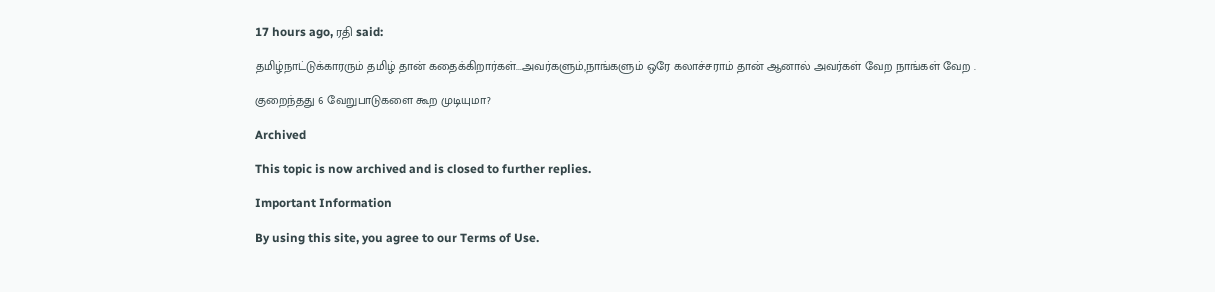17 hours ago, ரதி said:

தமிழ்நாட்டுக்காரரும் தமிழ் தான் கதைக்கிறார்கள்...அவர்களும்,நாங்களும் ஒரே கலாச்சராம் தான் ஆனால் அவர்கள் வேற நாங்கள் வேற .

குறைந்தது 6 வேறுபாடுகளை கூற முடியுமா?

Archived

This topic is now archived and is closed to further replies.

Important Information

By using this site, you agree to our Terms of Use.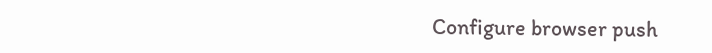Configure browser push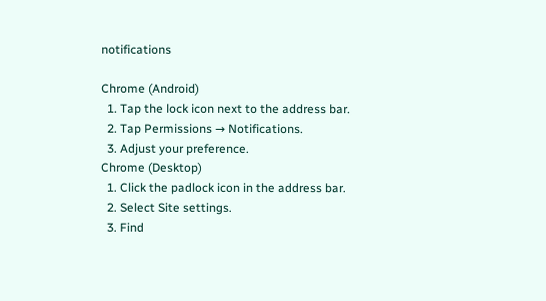notifications

Chrome (Android)
  1. Tap the lock icon next to the address bar.
  2. Tap Permissions → Notifications.
  3. Adjust your preference.
Chrome (Desktop)
  1. Click the padlock icon in the address bar.
  2. Select Site settings.
  3. Find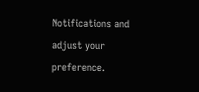Notifications and adjust your preference.